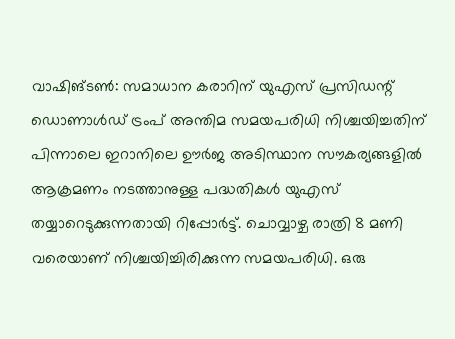വാഷിങ്ടൺ: സമാധാന കരാറിന് യുഎസ് പ്രസിഡന്റ് ഡൊണാൾഡ് ട്രംപ് അന്തിമ സമയപരിധി നിശ്ചയിച്ചതിന് പിന്നാലെ ഇറാനിലെ ഊർജ അടിസ്ഥാന സൗകര്യങ്ങളിൽ ആക്രമണം നടത്താനുള്ള പദ്ധതികൾ യുഎസ് തയ്യാറെടുക്കുന്നതായി റിപ്പോർട്ട്. ചൊവ്വാഴ്ച രാത്രി 8 മണി വരെയാണ് നിശ്ചയിച്ചിരിക്കുന്ന സമയപരിധി. ഒരു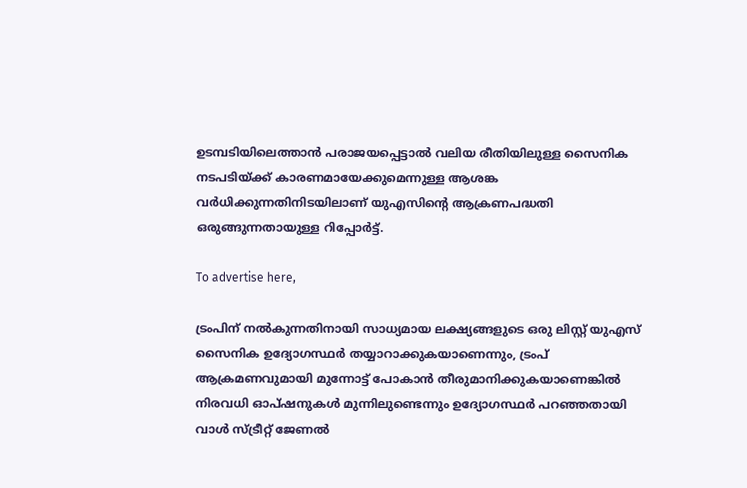ഉടമ്പടിയിലെത്താൻ പരാജയപ്പെട്ടാൽ വലിയ രീതിയിലുള്ള സൈനിക നടപടിയ്ക്ക് കാരണമായേക്കുമെന്നുള്ള ആശങ്ക വർധിക്കുന്നതിനിടയിലാണ് യുഎസിന്റെ ആക്രണപദ്ധതി ഒരുങ്ങുന്നതായുള്ള റിപ്പോർട്ട്.

To advertise here,

ട്രംപിന് നൽകുന്നതിനായി സാധ്യമായ ലക്ഷ്യങ്ങളുടെ ഒരു ലിസ്റ്റ് യുഎസ് സൈനിക ഉദ്യോഗസ്ഥർ തയ്യാറാക്കുകയാണെന്നും, ട്രംപ് ആക്രമണവുമായി മുന്നോട്ട് പോകാൻ തീരുമാനിക്കുകയാണെങ്കിൽ നിരവധി ഓപ്ഷനുകൾ മുന്നിലുണ്ടെന്നും ഉദ്യോഗസ്ഥർ പറഞ്ഞതായി വാൾ സ്ട്രീറ്റ് ജേണൽ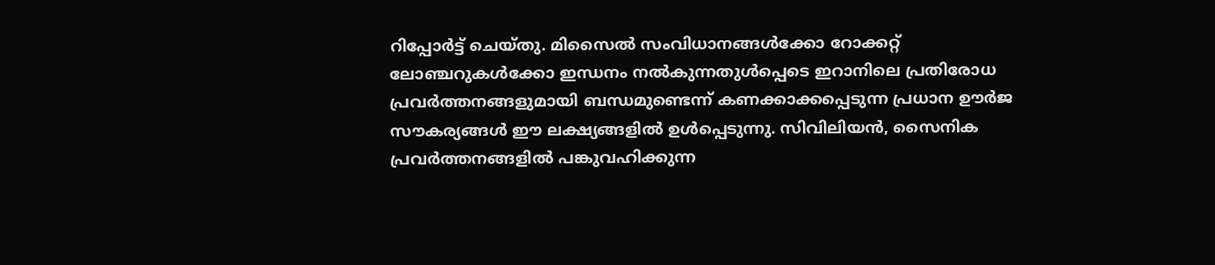റിപ്പോർട്ട് ചെയ്തു. മിസൈൽ സംവിധാനങ്ങൾക്കോ റോക്കറ്റ് ലോഞ്ചറുകൾക്കോ ഇന്ധനം നൽകുന്നതുൾപ്പെടെ ഇറാനിലെ പ്രതിരോധ പ്രവർത്തനങ്ങളുമായി ബന്ധമുണ്ടെന്ന് കണക്കാക്കപ്പെടുന്ന പ്രധാന ഊർജ സൗകര്യങ്ങൾ ഈ ലക്ഷ്യങ്ങളിൽ ഉൾപ്പെടുന്നു. സിവിലിയൻ, സൈനിക പ്രവർത്തനങ്ങളിൽ പങ്കുവഹിക്കുന്ന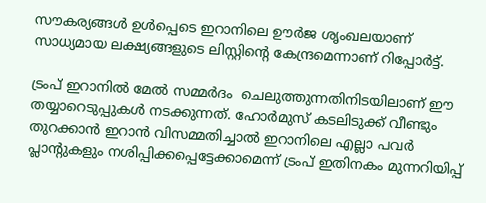സൗകര്യങ്ങൾ ഉൾപ്പെടെ ഇറാനിലെ ഊർജ ശൃംഖലയാണ് സാധ്യമായ ലക്ഷ്യങ്ങളുടെ ലിസ്റ്റിന്റെ കേന്ദ്രമെന്നാണ് റിപ്പോർട്ട്.

ട്രംപ് ഇറാനിൽ മേൽ സമ്മർദം  ചെലുത്തുന്നതിനിടയിലാണ് ഈ തയ്യാറെടുപ്പുകൾ നടക്കുന്നത്. ഹോർമുസ് കടലിടുക്ക് വീണ്ടും തുറക്കാൻ ഇറാൻ വിസമ്മതിച്ചാൽ ഇറാനിലെ എല്ലാ പവർ പ്ലാന്റുകളും നശിപ്പിക്കപ്പെട്ടേക്കാമെന്ന് ട്രംപ് ഇതിനകം മുന്നറിയിപ്പ്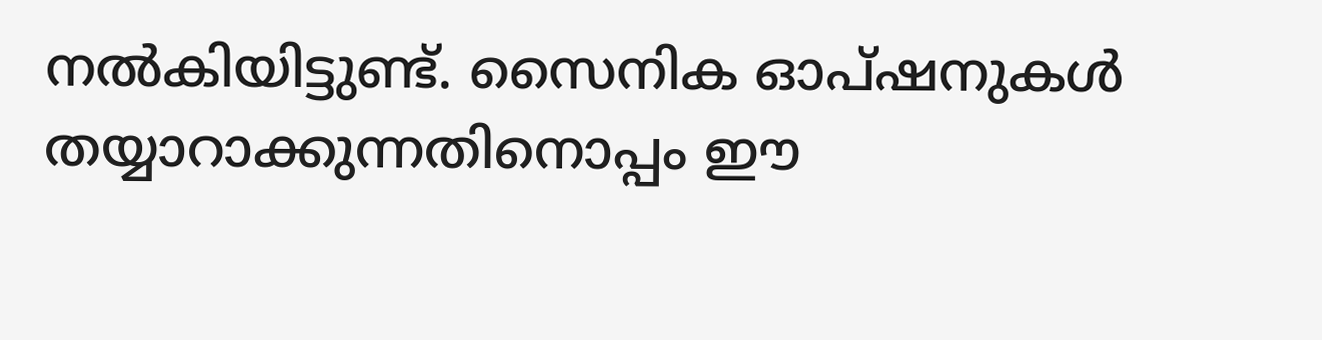നൽകിയിട്ടുണ്ട്. സൈനിക ഓപ്ഷനുകൾ തയ്യാറാക്കുന്നതിനൊപ്പം ഈ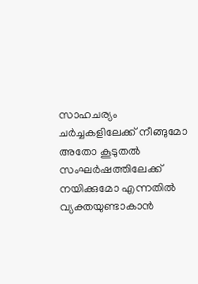സാഹചര്യം ചർച്ചകളിലേക്ക് നീങ്ങുമോ അതോ കൂടുതൽ സംഘർഷത്തിലേക്ക് നയിക്കുമോ എന്നതിൽ വ്യക്തയുണ്ടാകാൻ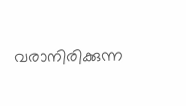വരാനിരിക്കുന്ന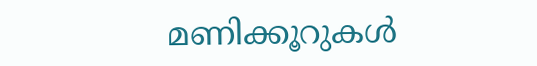മണിക്കൂറുകൾ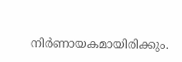നിർണായകമായിരിക്കും.